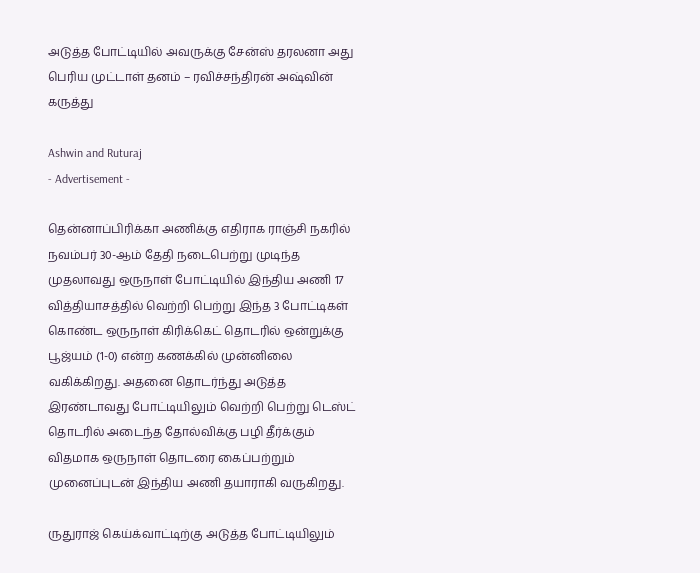அடுத்த போட்டியில் அவருக்கு சேன்ஸ் தரலனா அது பெரிய முட்டாள் தனம் – ரவிச்சந்திரன் அஷ்வின் கருத்து

Ashwin and Ruturaj
- Advertisement -

தென்னாப்பிரிக்கா அணிக்கு எதிராக ராஞ்சி நகரில் நவம்பர் 30-ஆம் தேதி நடைபெற்று முடிந்த முதலாவது ஒருநாள் போட்டியில் இந்திய அணி 17 வித்தியாசத்தில் வெற்றி பெற்று இந்த 3 போட்டிகள் கொண்ட ஒருநாள் கிரிக்கெட் தொடரில் ஒன்றுக்கு பூஜ்யம் (1-0) என்ற கணக்கில் முன்னிலை வகிக்கிறது. அதனை தொடர்ந்து அடுத்த இரண்டாவது போட்டியிலும் வெற்றி பெற்று டெஸ்ட் தொடரில் அடைந்த தோல்விக்கு பழி தீர்க்கும் விதமாக ஒருநாள் தொடரை கைப்பற்றும் முனைப்புடன் இந்திய அணி தயாராகி வருகிறது.

ருதுராஜ் கெய்க்வாட்டிற்கு அடுத்த போட்டியிலும்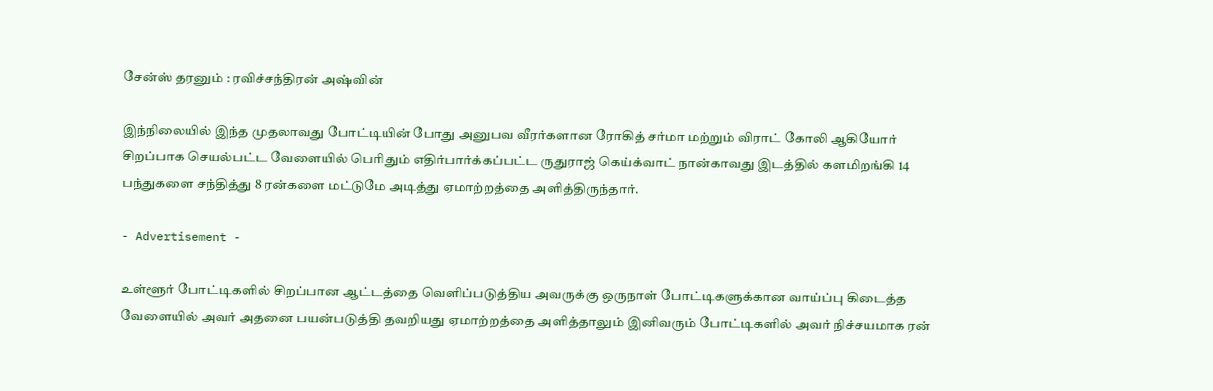சேன்ஸ் தரனும் : ரவிச்சந்திரன் அஷ்வின்

இந்நிலையில் இந்த முதலாவது போட்டியின் போது அனுபவ வீரர்களான ரோகித் சர்மா மற்றும் விராட் கோலி ஆகியோர் சிறப்பாக செயல்பட்ட வேளையில் பெரிதும் எதிர்பார்க்கப்பட்ட ருதுராஜ் கெய்க்வாட் நான்காவது இடத்தில் களமிறங்கி 14 பந்துகளை சந்தித்து 8 ரன்களை மட்டுமே அடித்து ஏமாற்றத்தை அளித்திருந்தார்.

- Advertisement -

உள்ளூர் போட்டிகளில் சிறப்பான ஆட்டத்தை வெளிப்படுத்திய அவருக்கு ஒருநாள் போட்டிகளுக்கான வாய்ப்பு கிடைத்த வேளையில் அவர் அதனை பயன்படுத்தி தவறியது ஏமாற்றத்தை அளித்தாலும் இனிவரும் போட்டிகளில் அவர் நிச்சயமாக ரன்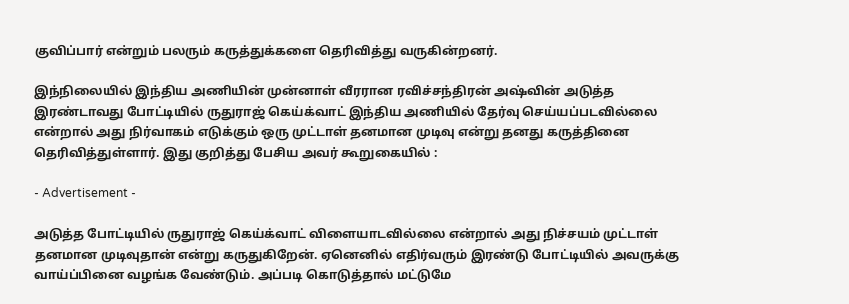குவிப்பார் என்றும் பலரும் கருத்துக்களை தெரிவித்து வருகின்றனர்.

இந்நிலையில் இந்திய அணியின் முன்னாள் வீரரான ரவிச்சந்திரன் அஷ்வின் அடுத்த இரண்டாவது போட்டியில் ருதுராஜ் கெய்க்வாட் இந்திய அணியில் தேர்வு செய்யப்படவில்லை என்றால் அது நிர்வாகம் எடுக்கும் ஒரு முட்டாள் தனமான முடிவு என்று தனது கருத்தினை தெரிவித்துள்ளார். இது குறித்து பேசிய அவர் கூறுகையில் :

- Advertisement -

அடுத்த போட்டியில் ருதுராஜ் கெய்க்வாட் விளையாடவில்லை என்றால் அது நிச்சயம் முட்டாள் தனமான முடிவுதான் என்று கருதுகிறேன். ஏனெனில் எதிர்வரும் இரண்டு போட்டியில் அவருக்கு வாய்ப்பினை வழங்க வேண்டும். அப்படி கொடுத்தால் மட்டுமே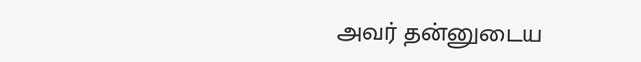அவர் தன்னுடைய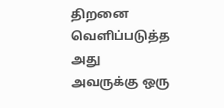திறனை வெளிப்படுத்த அது அவருக்கு ஒரு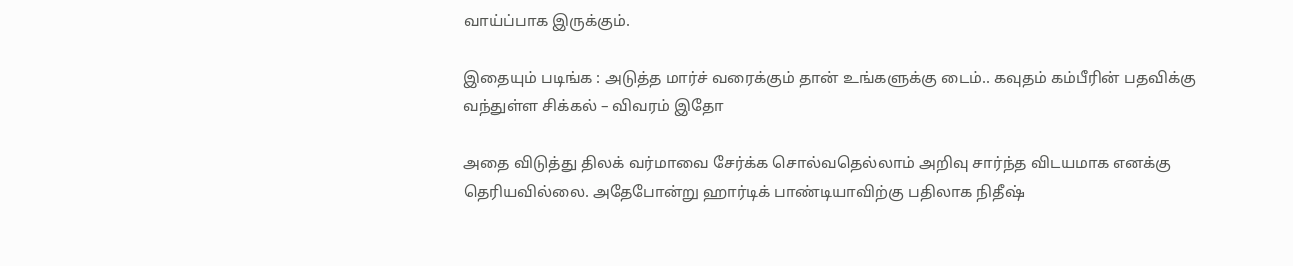வாய்ப்பாக இருக்கும்.

இதையும் படிங்க : அடுத்த மார்ச் வரைக்கும் தான் உங்களுக்கு டைம்.. கவுதம் கம்பீரின் பதவிக்கு வந்துள்ள சிக்கல் – விவரம் இதோ

அதை விடுத்து திலக் வர்மாவை சேர்க்க சொல்வதெல்லாம் அறிவு சார்ந்த விடயமாக எனக்கு தெரியவில்லை. அதேபோன்று ஹார்டிக் பாண்டியாவிற்கு பதிலாக நிதீஷ்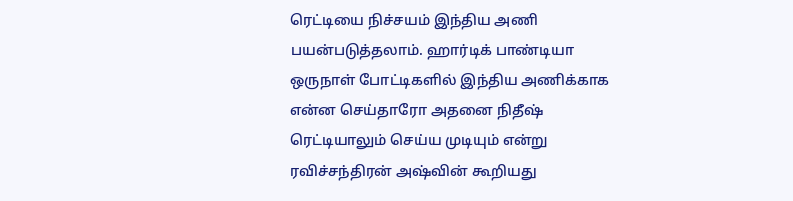ரெட்டியை நிச்சயம் இந்திய அணி பயன்படுத்தலாம். ஹார்டிக் பாண்டியா ஒருநாள் போட்டிகளில் இந்திய அணிக்காக என்ன செய்தாரோ அதனை நிதீஷ் ரெட்டியாலும் செய்ய முடியும் என்று ரவிச்சந்திரன் அஷ்வின் கூறியது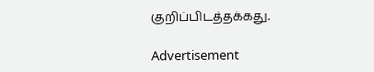குறிப்பிடத்தக்கது.

Advertisement